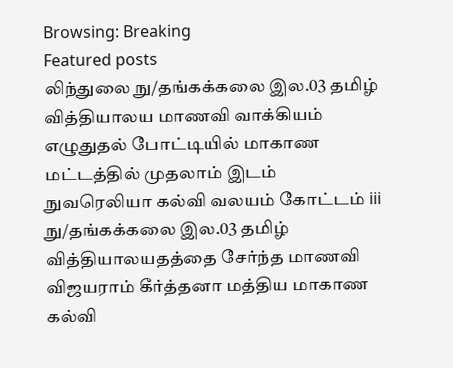Browsing: Breaking
Featured posts
லிந்துலை நு/தங்கக்கலை இல.03 தமிழ் வித்தியாலய மாணவி வாக்கியம் எழுதுதல் போட்டியில் மாகாண மட்டத்தில் முதலாம் இடம்
நுவரெலியா கல்வி வலயம் கோட்டம் iii நு/தங்கக்கலை இல.03 தமிழ் வித்தியாலயதத்தை சேர்ந்த மாணவி விஜயராம் கீர்த்தனா மத்திய மாகாண கல்வி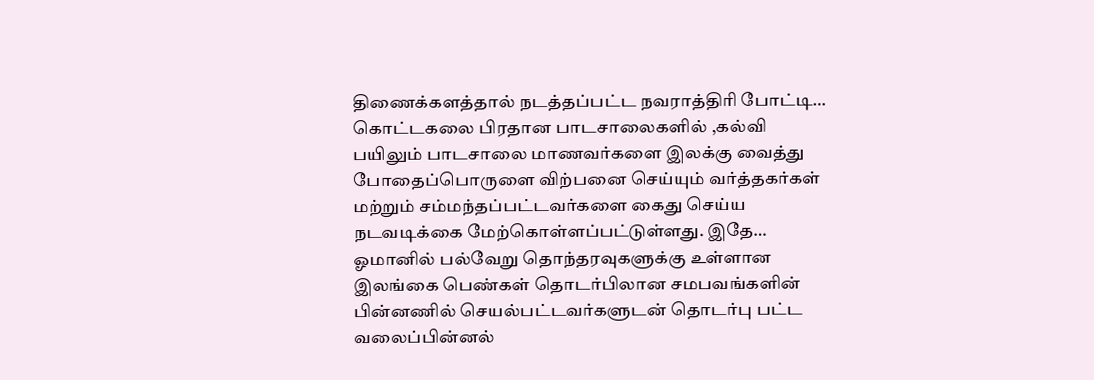திணைக்களத்தால் நடத்தப்பட்ட நவராத்திரி போட்டி…
கொட்டகலை பிரதான பாடசாலைகளில் ,கல்வி பயிலும் பாடசாலை மாணவர்களை இலக்கு வைத்து போதைப்பொருளை விற்பனை செய்யும் வர்த்தகர்கள் மற்றும் சம்மந்தப்பட்டவர்களை கைது செய்ய நடவடிக்கை மேற்கொள்ளப்பட்டுள்ளது. இதே…
ஓமானில் பல்வேறு தொந்தரவுகளுக்கு உள்ளான இலங்கை பெண்கள் தொடர்பிலான சமபவங்களின் பின்னணில் செயல்பட்டவர்களுடன் தொடர்பு பட்ட வலைப்பின்னல்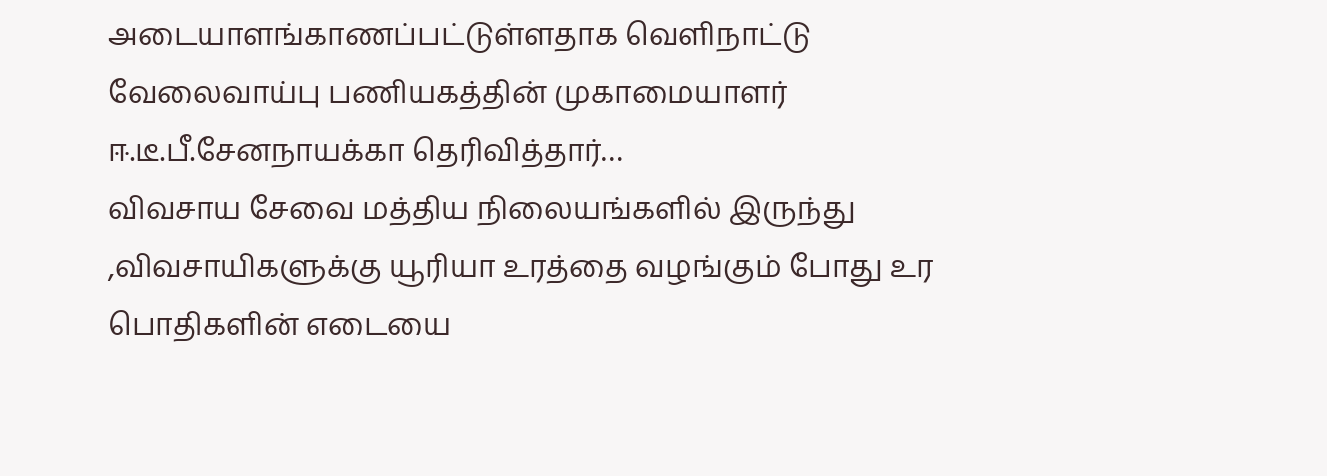அடையாளங்காணப்பட்டுள்ளதாக வெளிநாட்டு வேலைவாய்பு பணியகத்தின் முகாமையாளர் ஈ.டீ.பீ.சேனநாயக்கா தெரிவித்தார்…
விவசாய சேவை மத்திய நிலையங்களில் இருந்து ,விவசாயிகளுக்கு யூரியா உரத்தை வழங்கும் போது உர பொதிகளின் எடையை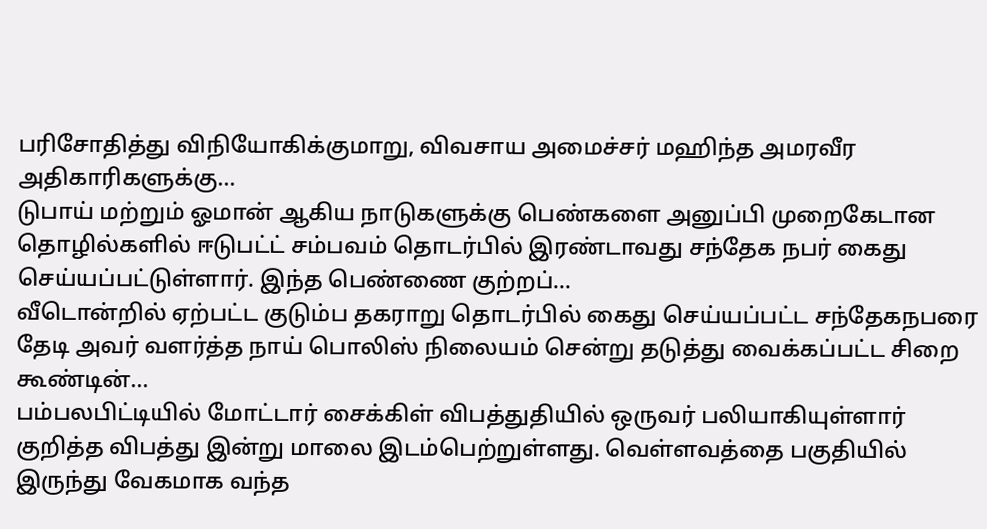பரிசோதித்து விநியோகிக்குமாறு, விவசாய அமைச்சர் மஹிந்த அமரவீர அதிகாரிகளுக்கு…
டுபாய் மற்றும் ஓமான் ஆகிய நாடுகளுக்கு பெண்களை அனுப்பி முறைகேடான தொழில்களில் ஈடுபட்ட் சம்பவம் தொடர்பில் இரண்டாவது சந்தேக நபர் கைது செய்யப்பட்டுள்ளார். இந்த பெண்ணை குற்றப்…
வீடொன்றில் ஏற்பட்ட குடும்ப தகராறு தொடர்பில் கைது செய்யப்பட்ட சந்தேகநபரை தேடி அவர் வளர்த்த நாய் பொலிஸ் நிலையம் சென்று தடுத்து வைக்கப்பட்ட சிறை கூண்டின்…
பம்பலபிட்டியில் மோட்டார் சைக்கிள் விபத்துதியில் ஒருவர் பலியாகியுள்ளார் குறித்த விபத்து இன்று மாலை இடம்பெற்றுள்ளது. வெள்ளவத்தை பகுதியில் இருந்து வேகமாக வந்த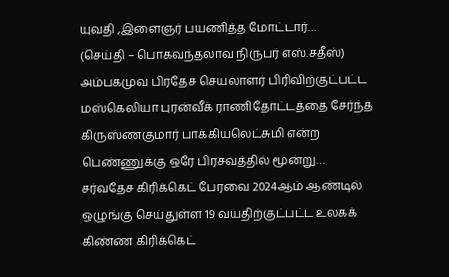யுவதி ,இளைஞர் பயணித்த மோட்டார்…
(செய்தி – பொகவந்தலாவ நிருபர் எஸ்.சதீஸ்) அம்பகமுவ பிரதேச செயலாளர் பிரிவிற்குட்பட்ட மஸ்கெலியா புரன்வீக் ராணிதோட்டத்தை சேர்ந்த கிருஸ்ணகுமார் பாக்கியலெட்சுமி என்ற பெண்ணுக்கு ஒரே பிரசவத்தில் மூன்று…
சர்வதேச கிரிக்கெட் பேரவை 2024ஆம் ஆண்டில் ஒழுங்கு செய்துள்ள 19 வயதிற்குட்பட்ட உலகக் கிண்ண கிரிக்கெட்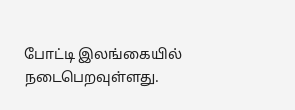போட்டி இலங்கையில் நடைபெறவுள்ளது.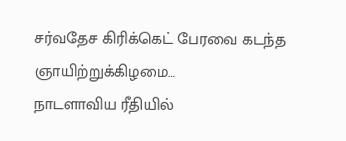சர்வதேச கிரிக்கெட் பேரவை கடந்த ஞாயிற்றுக்கிழமை…
நாடளாவிய ரீதியில்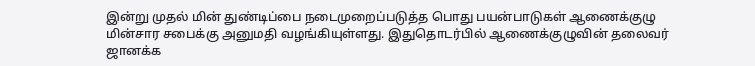இன்று முதல் மின் துண்டிப்பை நடைமுறைப்படுத்த பொது பயன்பாடுகள் ஆணைக்குழு மின்சார சபைக்கு அனுமதி வழங்கியுள்ளது. இதுதொடர்பில் ஆணைக்குழுவின் தலைவர் ஜானக்க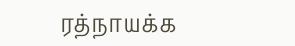ரத்நாயக்க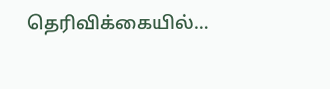தெரிவிக்கையில்…